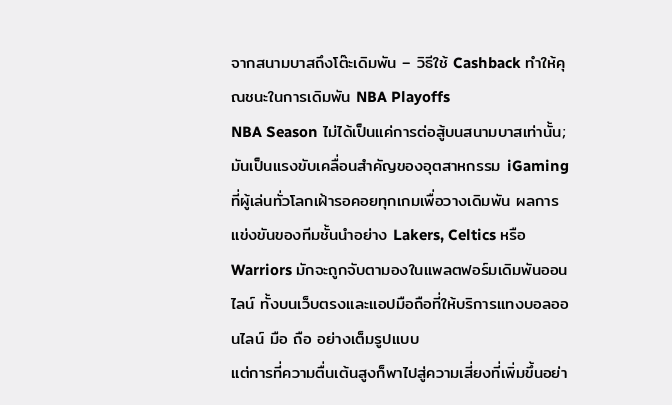จากสนามบาสถึงโต๊ะเดิมพัน – วิธีใช้ Cashback ทำให้คุณชนะในการเดิมพัน NBA Playoffs
NBA Season ไม่ได้เป็นแค่การต่อสู้บนสนามบาสเท่านั้น; มันเป็นแรงขับเคลื่อนสำคัญของอุตสาหกรรม iGaming ที่ผู้เล่นทั่วโลกเฝ้ารอคอยทุกเกมเพื่อวางเดิมพัน ผลการแข่งขันของทีมชั้นนำอย่าง Lakers, Celtics หรือ Warriors มักจะถูกจับตามองในแพลตฟอร์มเดิมพันออนไลน์ ทั้งบนเว็บตรงและแอปมือถือที่ให้บริการแทงบอลออนไลน์ มือ ถือ อย่างเต็มรูปแบบ
แต่การที่ความตื่นเต้นสูงก็พาไปสู่ความเสี่ยงที่เพิ่มขึ้นอย่า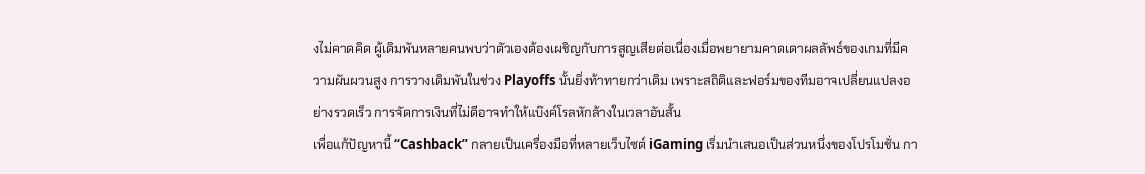งไม่คาดคิด ผู้เดิมพันหลายคนพบว่าตัวเองต้องเผชิญกับการสูญเสียต่อเนื่องเมื่อพยายามคาดเดาผลลัพธ์ของเกมที่มีความผันผวนสูง การวางเดิมพันในช่วง Playoffs นั้นยิ่งท้าทายกว่าเดิม เพราะสถิติและฟอร์มของทีมอาจเปลี่ยนแปลงอย่างรวดเร็ว การจัดการเงินที่ไม่ดีอาจทำให้แบ๊งค์โรลหักล้างในเวลาอันสั้น
เพื่อแก้ปัญหานี้ “Cashback” กลายเป็นเครื่องมือที่หลายเว็บไซต์ iGaming เริ่มนำเสนอเป็นส่วนหนึ่งของโปรโมชั่น กา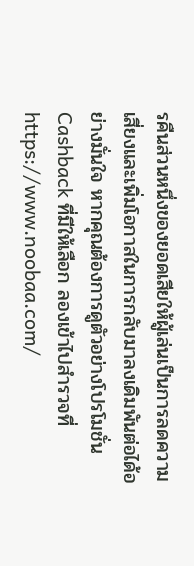รคืนส่วนหนึ่งของยอดเสียให้ผู้เล่นเป็นการลดความเสี่ยงและเพิ่มโอกาสในการกลับมาลงเดิมพันต่อได้อย่างมั่นใจ หากคุณต้องการดูตัวอย่างโปรโมชั่น Cashback ที่มีให้เลือก ลองเข้าไปสำรวจที่ https://www.noobaa.com/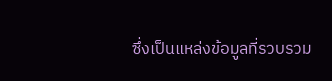ซึ่งเป็นแหล่งข้อมูลที่รวบรวม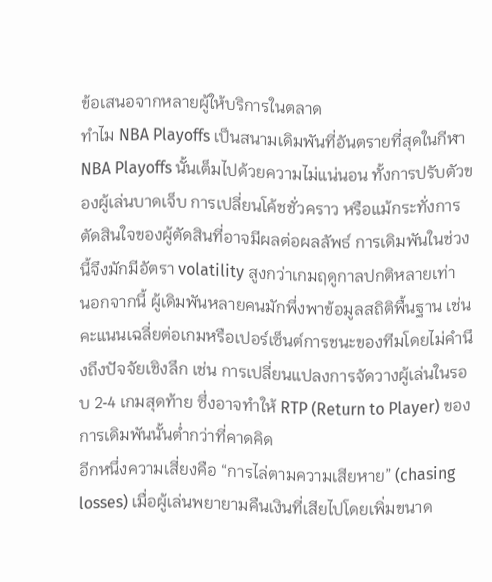ข้อเสนอจากหลายผู้ให้บริการในตลาด
ทำไม NBA Playoffs เป็นสนามเดิมพันที่อันตรายที่สุดในกีฬา
NBA Playoffs นั้นเต็มไปด้วยความไม่แน่นอน ทั้งการปรับตัวของผู้เล่นบาดเจ็บ การเปลี่ยนโค้ชชั่วคราว หรือแม้กระทั่งการตัดสินใจของผู้ตัดสินที่อาจมีผลต่อผลลัพธ์ การเดิมพันในช่วงนี้จึงมักมีอัตรา volatility สูงกว่าเกมฤดูกาลปกติหลายเท่า
นอกจากนี้ ผู้เดิมพันหลายคนมักพึ่งพาข้อมูลสถิติพื้นฐาน เช่น คะแนนเฉลี่ยต่อเกมหรือเปอร์เซ็นต์การชนะของทีมโดยไม่คำนึงถึงปัจจัยเชิงลึก เช่น การเปลี่ยนแปลงการจัดวางผู้เล่นในรอบ 2‑4 เกมสุดท้าย ซึ่งอาจทำให้ RTP (Return to Player) ของการเดิมพันนั้นต่ำกว่าที่คาดคิด
อีกหนึ่งความเสี่ยงคือ “การไล่ตามความเสียหาย” (chasing losses) เมื่อผู้เล่นพยายามคืนเงินที่เสียไปโดยเพิ่มขนาด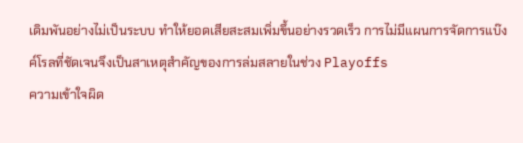เดิมพันอย่างไม่เป็นระบบ ทำให้ยอดเสียสะสมเพิ่มขึ้นอย่างรวดเร็ว การไม่มีแผนการจัดการแบ๊งค์โรลที่ชัดเจนจึงเป็นสาเหตุสำคัญของการล่มสลายในช่วง Playoffs
ความเข้าใจผิด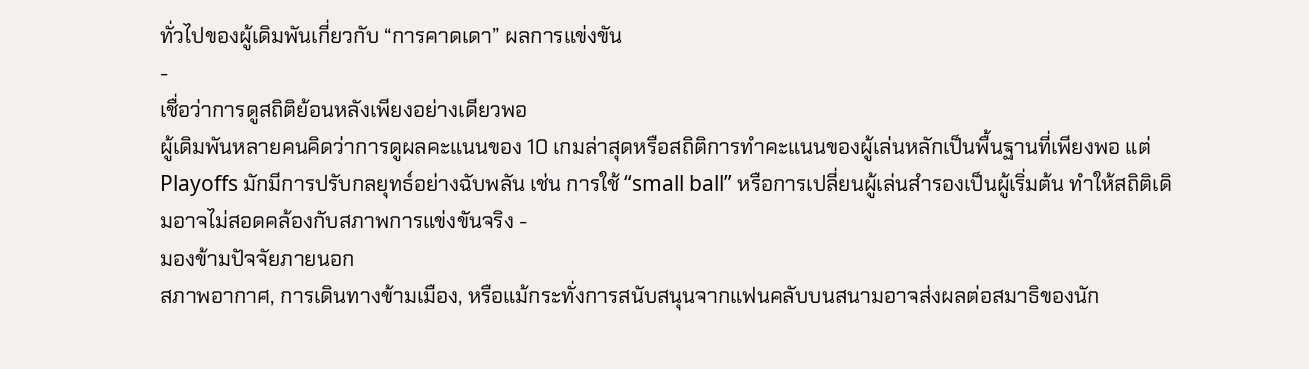ทั่วไปของผู้เดิมพันเกี่ยวกับ “การคาดเดา” ผลการแข่งขัน
-
เชื่อว่าการดูสถิติย้อนหลังเพียงอย่างเดียวพอ
ผู้เดิมพันหลายคนคิดว่าการดูผลคะแนนของ 10 เกมล่าสุดหรือสถิติการทำคะแนนของผู้เล่นหลักเป็นพื้นฐานที่เพียงพอ แต่ Playoffs มักมีการปรับกลยุทธ์อย่างฉับพลัน เช่น การใช้ “small ball” หรือการเปลี่ยนผู้เล่นสำรองเป็นผู้เริ่มต้น ทำให้สถิติเดิมอาจไม่สอดคล้องกับสภาพการแข่งขันจริง -
มองข้ามปัจจัยภายนอก
สภาพอากาศ, การเดินทางข้ามเมือง, หรือแม้กระทั่งการสนับสนุนจากแฟนคลับบนสนามอาจส่งผลต่อสมาธิของนัก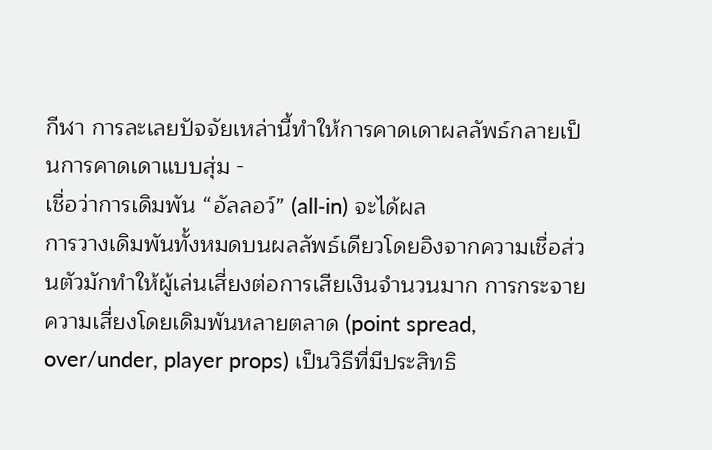กีฬา การละเลยปัจจัยเหล่านี้ทำให้การคาดเดาผลลัพธ์กลายเป็นการคาดเดาแบบสุ่ม -
เชื่อว่าการเดิมพัน “อัลลอว์” (all‑in) จะได้ผล
การวางเดิมพันทั้งหมดบนผลลัพธ์เดียวโดยอิงจากความเชื่อส่วนตัวมักทำให้ผู้เล่นเสี่ยงต่อการเสียเงินจำนวนมาก การกระจายความเสี่ยงโดยเดิมพันหลายตลาด (point spread, over/under, player props) เป็นวิธีที่มีประสิทธิ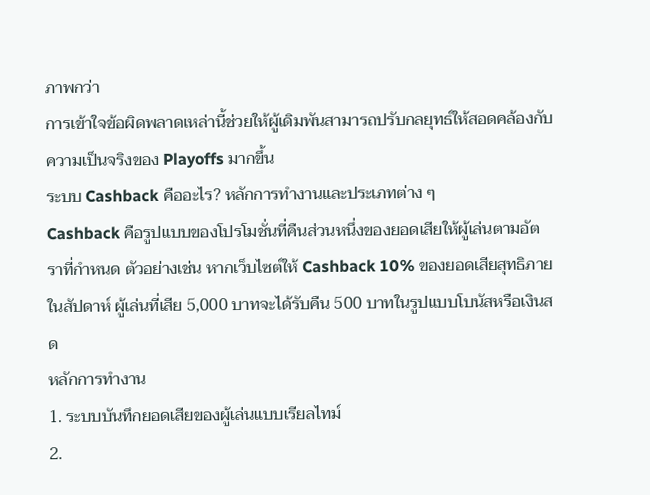ภาพกว่า
การเข้าใจข้อผิดพลาดเหล่านี้ช่วยให้ผู้เดิมพันสามารถปรับกลยุทธ์ให้สอดคล้องกับความเป็นจริงของ Playoffs มากขึ้น
ระบบ Cashback คืออะไร? หลักการทำงานและประเภทต่าง ๆ
Cashback คือรูปแบบของโปรโมชั่นที่คืนส่วนหนึ่งของยอดเสียให้ผู้เล่นตามอัตราที่กำหนด ตัวอย่างเช่น หากเว็บไซต์ให้ Cashback 10% ของยอดเสียสุทธิภายในสัปดาห์ ผู้เล่นที่เสีย 5,000 บาทจะได้รับคืน 500 บาทในรูปแบบโบนัสหรือเงินสด
หลักการทำงาน
1. ระบบบันทึกยอดเสียของผู้เล่นแบบเรียลไทม์
2.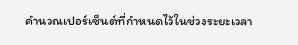คำนวณเปอร์เซ็นต์ที่กำหนดไว้ในช่วงระยะเวลา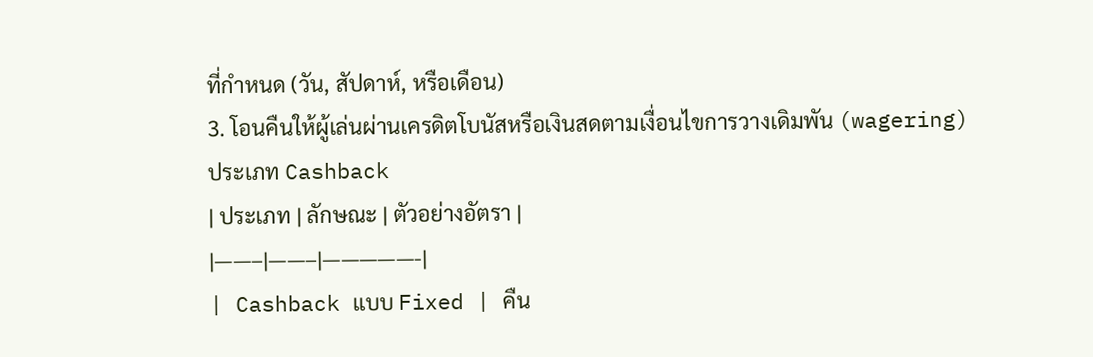ที่กำหนด (วัน, สัปดาห์, หรือเดือน)
3. โอนคืนให้ผู้เล่นผ่านเครดิตโบนัสหรือเงินสดตามเงื่อนไขการวางเดิมพัน (wagering)
ประเภท Cashback
| ประเภท | ลักษณะ | ตัวอย่างอัตรา |
|——–|——–|—————-|
| Cashback แบบ Fixed | คืน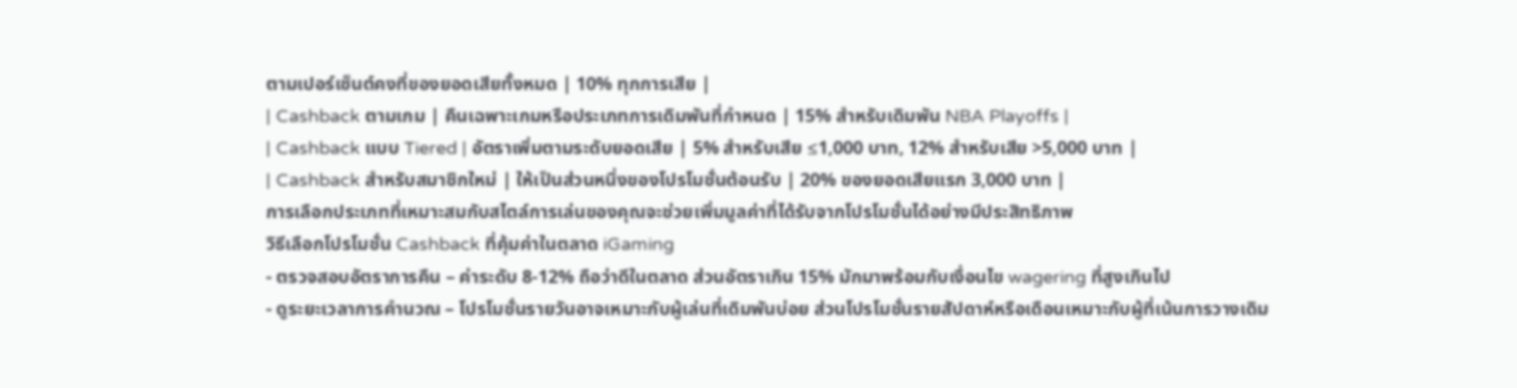ตามเปอร์เซ็นต์คงที่ของยอดเสียทั้งหมด | 10% ทุกการเสีย |
| Cashback ตามเกม | คืนเฉพาะเกมหรือประเภทการเดิมพันที่กำหนด | 15% สำหรับเดิมพัน NBA Playoffs |
| Cashback แบบ Tiered | อัตราเพิ่มตามระดับยอดเสีย | 5% สำหรับเสีย ≤1,000 บาท, 12% สำหรับเสีย >5,000 บาท |
| Cashback สำหรับสมาชิกใหม่ | ให้เป็นส่วนหนึ่งของโปรโมชั่นต้อนรับ | 20% ของยอดเสียแรก 3,000 บาท |
การเลือกประเภทที่เหมาะสมกับสไตล์การเล่นของคุณจะช่วยเพิ่มมูลค่าที่ได้รับจากโปรโมชั่นได้อย่างมีประสิทธิภาพ
วิธีเลือกโปรโมชั่น Cashback ที่คุ้มค่าในตลาด iGaming
- ตรวจสอบอัตราการคืน – ค่าระดับ 8‑12% ถือว่าดีในตลาด ส่วนอัตราเกิน 15% มักมาพร้อมกับเงื่อนไข wagering ที่สูงเกินไป
- ดูระยะเวลาการคำนวณ – โปรโมชั่นรายวันอาจเหมาะกับผู้เล่นที่เดิมพันบ่อย ส่วนโปรโมชั่นรายสัปดาห์หรือเดือนเหมาะกับผู้ที่เน้นการวางเดิม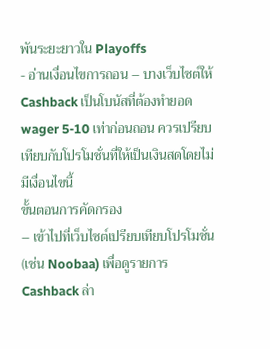พันระยะยาวใน Playoffs
- อ่านเงื่อนไขการถอน – บางเว็บไซต์ให้ Cashback เป็นโบนัสที่ต้องทำยอด wager 5‑10 เท่าก่อนถอน ควรเปรียบเทียบกับโปรโมชั่นที่ให้เป็นเงินสดโดยไม่มีเงื่อนไขนี้
ขั้นตอนการคัดกรอง
– เข้าไปที่เว็บไซต์เปรียบเทียบโปรโมชั่น (เช่น Noobaa) เพื่อดูรายการ Cashback ล่า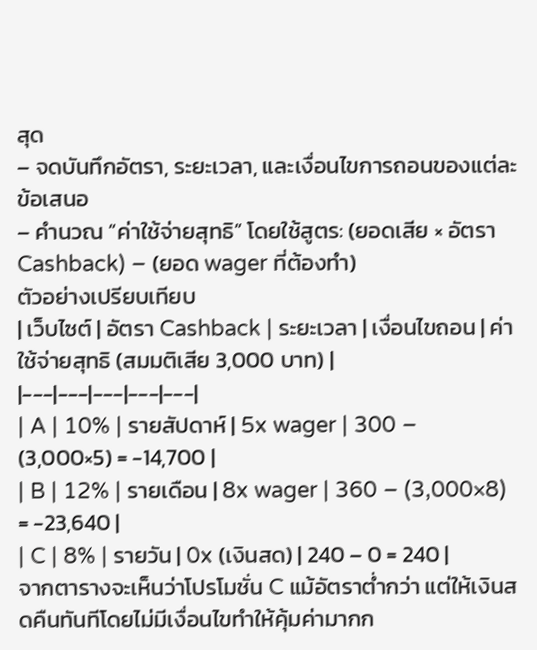สุด
– จดบันทึกอัตรา, ระยะเวลา, และเงื่อนไขการถอนของแต่ละข้อเสนอ
– คำนวณ “ค่าใช้จ่ายสุทธิ” โดยใช้สูตร: (ยอดเสีย × อัตรา Cashback) – (ยอด wager ที่ต้องทำ)
ตัวอย่างเปรียบเทียบ
| เว็บไซต์ | อัตรา Cashback | ระยะเวลา | เงื่อนไขถอน | ค่าใช้จ่ายสุทธิ (สมมติเสีย 3,000 บาท) |
|---|---|---|---|---|
| A | 10% | รายสัปดาห์ | 5x wager | 300 – (3,000×5) = -14,700 |
| B | 12% | รายเดือน | 8x wager | 360 – (3,000×8) = -23,640 |
| C | 8% | รายวัน | 0x (เงินสด) | 240 – 0 = 240 |
จากตารางจะเห็นว่าโปรโมชั่น C แม้อัตราต่ำกว่า แต่ให้เงินสดคืนทันทีโดยไม่มีเงื่อนไขทำให้คุ้มค่ามากก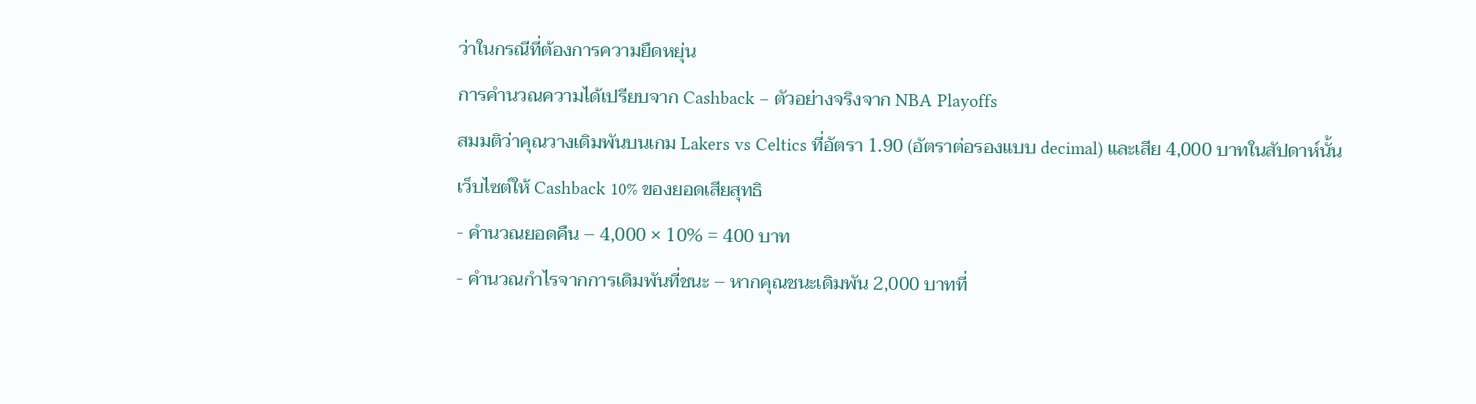ว่าในกรณีที่ต้องการความยืดหยุ่น
การคำนวณความได้เปรียบจาก Cashback – ตัวอย่างจริงจาก NBA Playoffs
สมมติว่าคุณวางเดิมพันบนเกม Lakers vs Celtics ที่อัตรา 1.90 (อัตราต่อรองแบบ decimal) และเสีย 4,000 บาทในสัปดาห์นั้น เว็บไซต์ให้ Cashback 10% ของยอดเสียสุทธิ
- คำนวณยอดคืน – 4,000 × 10% = 400 บาท
- คำนวณกำไรจากการเดิมพันที่ชนะ – หากคุณชนะเดิมพัน 2,000 บาทที่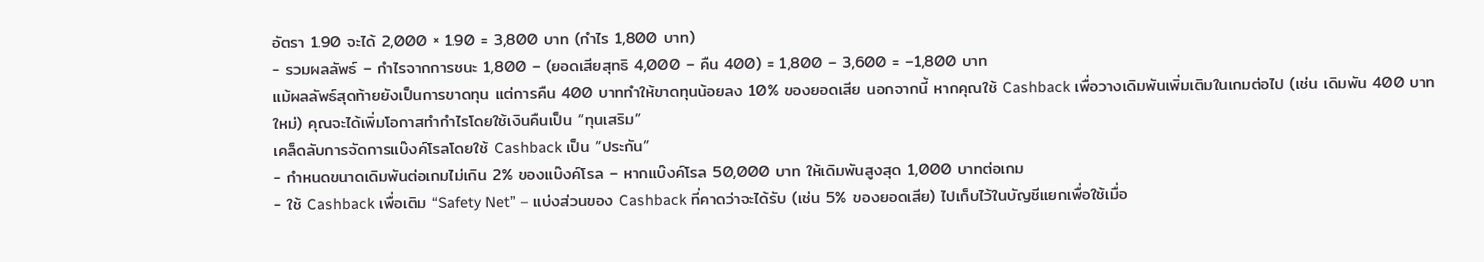อัตรา 1.90 จะได้ 2,000 × 1.90 = 3,800 บาท (กำไร 1,800 บาท)
- รวมผลลัพธ์ – กำไรจากการชนะ 1,800 – (ยอดเสียสุทธิ 4,000 – คืน 400) = 1,800 – 3,600 = –1,800 บาท
แม้ผลลัพธ์สุดท้ายยังเป็นการขาดทุน แต่การคืน 400 บาททำให้ขาดทุนน้อยลง 10% ของยอดเสีย นอกจากนี้ หากคุณใช้ Cashback เพื่อวางเดิมพันเพิ่มเติมในเกมต่อไป (เช่น เดิมพัน 400 บาทใหม่) คุณจะได้เพิ่มโอกาสทำกำไรโดยใช้เงินคืนเป็น “ทุนเสริม”
เคล็ดลับการจัดการแบ๊งค์โรลโดยใช้ Cashback เป็น “ประกัน”
- กำหนดขนาดเดิมพันต่อเกมไม่เกิน 2% ของแบ๊งค์โรล – หากแบ๊งค์โรล 50,000 บาท ให้เดิมพันสูงสุด 1,000 บาทต่อเกม
- ใช้ Cashback เพื่อเติม “Safety Net” – แบ่งส่วนของ Cashback ที่คาดว่าจะได้รับ (เช่น 5% ของยอดเสีย) ไปเก็บไว้ในบัญชีแยกเพื่อใช้เมื่อ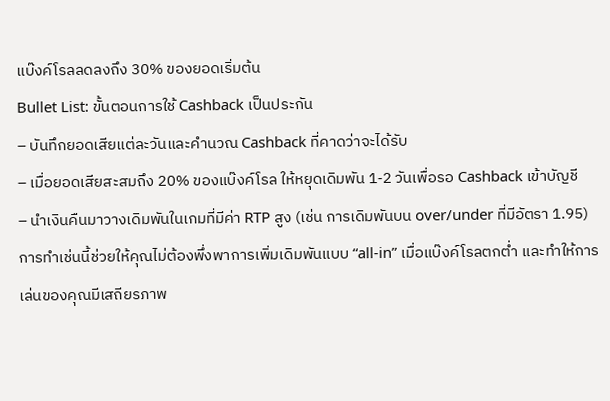แบ๊งค์โรลลดลงถึง 30% ของยอดเริ่มต้น
Bullet List: ขั้นตอนการใช้ Cashback เป็นประกัน
– บันทึกยอดเสียแต่ละวันและคำนวณ Cashback ที่คาดว่าจะได้รับ
– เมื่อยอดเสียสะสมถึง 20% ของแบ๊งค์โรล ให้หยุดเดิมพัน 1‑2 วันเพื่อรอ Cashback เข้าบัญชี
– นำเงินคืนมาวางเดิมพันในเกมที่มีค่า RTP สูง (เช่น การเดิมพันบน over/under ที่มีอัตรา 1.95)
การทำเช่นนี้ช่วยให้คุณไม่ต้องพึ่งพาการเพิ่มเดิมพันแบบ “all‑in” เมื่อแบ๊งค์โรลตกต่ำ และทำให้การเล่นของคุณมีเสถียรภาพ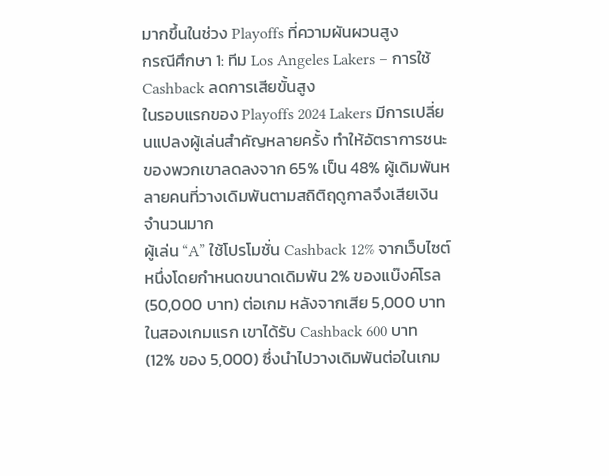มากขึ้นในช่วง Playoffs ที่ความผันผวนสูง
กรณีศึกษา 1: ทีม Los Angeles Lakers – การใช้ Cashback ลดการเสียขั้นสูง
ในรอบแรกของ Playoffs 2024 Lakers มีการเปลี่ยนแปลงผู้เล่นสำคัญหลายครั้ง ทำให้อัตราการชนะของพวกเขาลดลงจาก 65% เป็น 48% ผู้เดิมพันหลายคนที่วางเดิมพันตามสถิติฤดูกาลจึงเสียเงินจำนวนมาก
ผู้เล่น “A” ใช้โปรโมชั่น Cashback 12% จากเว็บไซต์หนึ่งโดยกำหนดขนาดเดิมพัน 2% ของแบ๊งค์โรล (50,000 บาท) ต่อเกม หลังจากเสีย 5,000 บาทในสองเกมแรก เขาได้รับ Cashback 600 บาท (12% ของ 5,000) ซึ่งนำไปวางเดิมพันต่อในเกม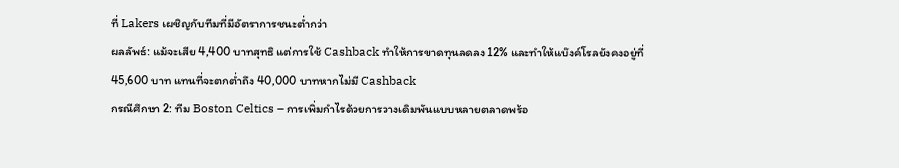ที่ Lakers เผชิญกับทีมที่มีอัตราการชนะต่ำกว่า
ผลลัพธ์: แม้จะเสีย 4,400 บาทสุทธิ แต่การใช้ Cashback ทำให้การขาดทุนลดลง 12% และทำให้แบ๊งค์โรลยังคงอยู่ที่ 45,600 บาท แทนที่จะตกต่ำถึง 40,000 บาทหากไม่มี Cashback
กรณีศึกษา 2: ทีม Boston Celtics – การเพิ่มกำไรด้วยการวางเดิมพันแบบหลายตลาดพร้อ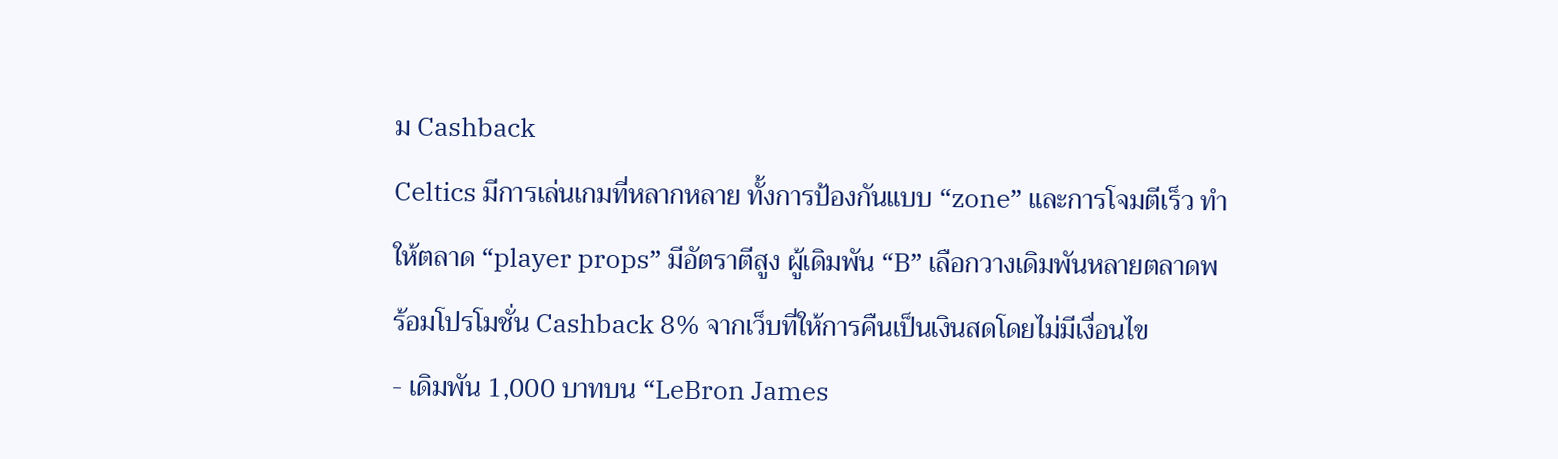ม Cashback
Celtics มีการเล่นเกมที่หลากหลาย ทั้งการป้องกันแบบ “zone” และการโจมตีเร็ว ทำให้ตลาด “player props” มีอัตราตีสูง ผู้เดิมพัน “B” เลือกวางเดิมพันหลายตลาดพร้อมโปรโมชั่น Cashback 8% จากเว็บที่ให้การคืนเป็นเงินสดโดยไม่มีเงื่อนไข
- เดิมพัน 1,000 บาทบน “LeBron James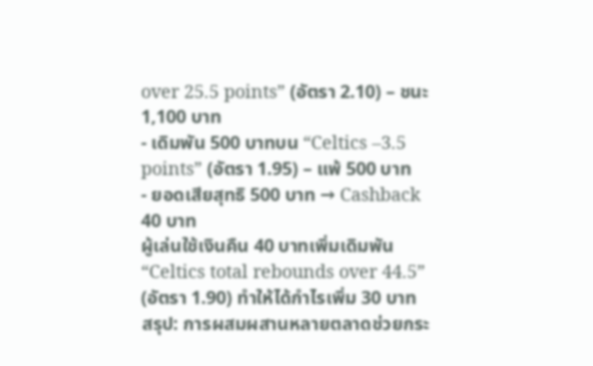over 25.5 points” (อัตรา 2.10) – ชนะ 1,100 บาท
- เดิมพัน 500 บาทบน “Celtics –3.5 points” (อัตรา 1.95) – แพ้ 500 บาท
- ยอดเสียสุทธิ 500 บาท → Cashback 40 บาท
ผู้เล่นใช้เงินคืน 40 บาทเพิ่มเดิมพัน “Celtics total rebounds over 44.5” (อัตรา 1.90) ทำให้ได้กำไรเพิ่ม 30 บาท
สรุป: การผสมผสานหลายตลาดช่วยกระ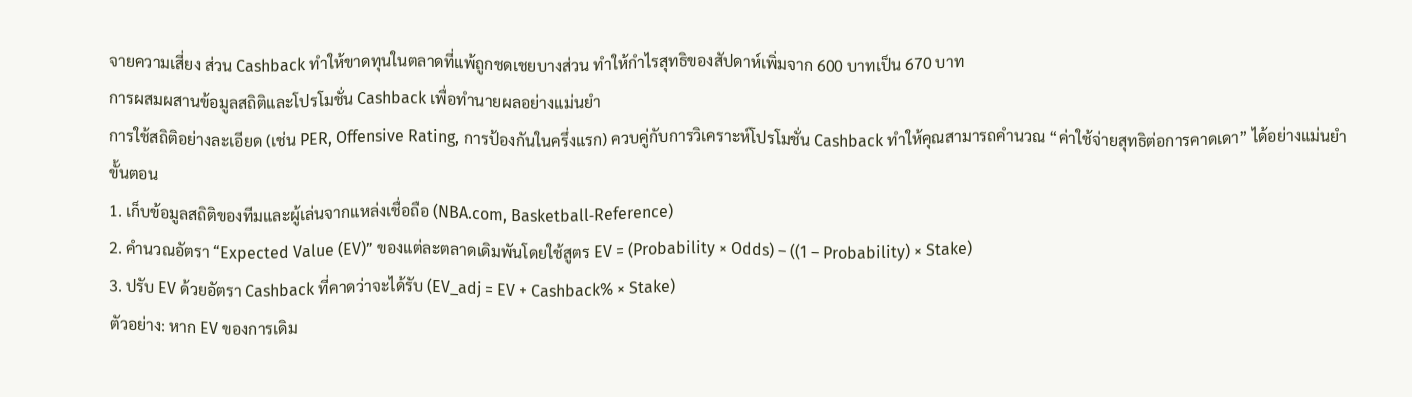จายความเสี่ยง ส่วน Cashback ทำให้ขาดทุนในตลาดที่แพ้ถูกชดเชยบางส่วน ทำให้กำไรสุทธิของสัปดาห์เพิ่มจาก 600 บาทเป็น 670 บาท
การผสมผสานข้อมูลสถิติและโปรโมชั่น Cashback เพื่อทำนายผลอย่างแม่นยำ
การใช้สถิติอย่างละเอียด (เช่น PER, Offensive Rating, การป้องกันในครึ่งแรก) ควบคู่กับการวิเคราะห์โปรโมชั่น Cashback ทำให้คุณสามารถคำนวณ “ค่าใช้จ่ายสุทธิต่อการคาดเดา” ได้อย่างแม่นยำ
ขั้นตอน
1. เก็บข้อมูลสถิติของทีมและผู้เล่นจากแหล่งเชื่อถือ (NBA.com, Basketball‑Reference)
2. คำนวณอัตรา “Expected Value (EV)” ของแต่ละตลาดเดิมพันโดยใช้สูตร EV = (Probability × Odds) – ((1 – Probability) × Stake)
3. ปรับ EV ด้วยอัตรา Cashback ที่คาดว่าจะได้รับ (EV_adj = EV + Cashback% × Stake)
ตัวอย่าง: หาก EV ของการเดิม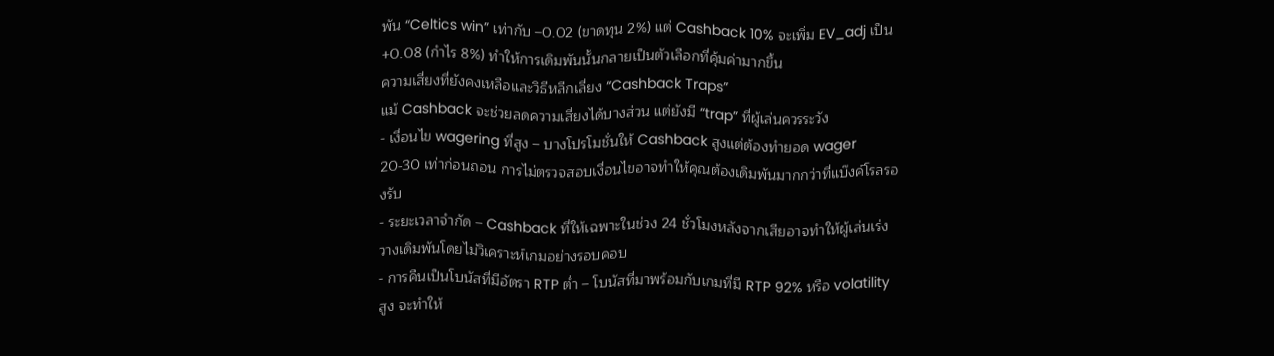พัน “Celtics win” เท่ากับ –0.02 (ขาดทุน 2%) แต่ Cashback 10% จะเพิ่ม EV_adj เป็น +0.08 (กำไร 8%) ทำให้การเดิมพันนั้นกลายเป็นตัวเลือกที่คุ้มค่ามากขึ้น
ความเสี่ยงที่ยังคงเหลือและวิธีหลีกเลี่ยง “Cashback Traps”
แม้ Cashback จะช่วยลดความเสี่ยงได้บางส่วน แต่ยังมี “trap” ที่ผู้เล่นควรระวัง
- เงื่อนไข wagering ที่สูง – บางโปรโมชั่นให้ Cashback สูงแต่ต้องทำยอด wager 20‑30 เท่าก่อนถอน การไม่ตรวจสอบเงื่อนไขอาจทำให้คุณต้องเดิมพันมากกว่าที่แบ๊งค์โรลรองรับ
- ระยะเวลาจำกัด – Cashback ที่ให้เฉพาะในช่วง 24 ชั่วโมงหลังจากเสียอาจทำให้ผู้เล่นเร่งวางเดิมพันโดยไม่วิเคราะห์เกมอย่างรอบคอบ
- การคืนเป็นโบนัสที่มีอัตรา RTP ต่ำ – โบนัสที่มาพร้อมกับเกมที่มี RTP 92% หรือ volatility สูง จะทำให้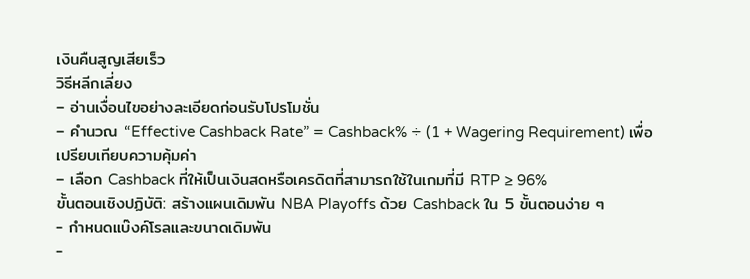เงินคืนสูญเสียเร็ว
วิธีหลีกเลี่ยง
– อ่านเงื่อนไขอย่างละเอียดก่อนรับโปรโมชั่น
– คำนวณ “Effective Cashback Rate” = Cashback% ÷ (1 + Wagering Requirement) เพื่อเปรียบเทียบความคุ้มค่า
– เลือก Cashback ที่ให้เป็นเงินสดหรือเครดิตที่สามารถใช้ในเกมที่มี RTP ≥ 96%
ขั้นตอนเชิงปฏิบัติ: สร้างแผนเดิมพัน NBA Playoffs ด้วย Cashback ใน 5 ขั้นตอนง่าย ๆ
- กำหนดแบ๊งค์โรลและขนาดเดิมพัน
-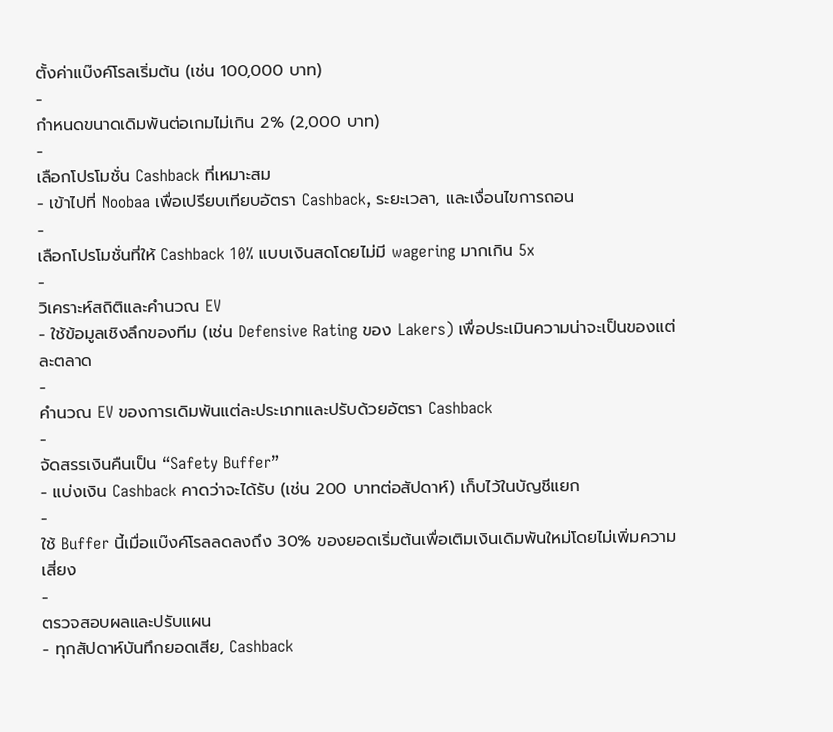ตั้งค่าแบ๊งค์โรลเริ่มต้น (เช่น 100,000 บาท)
-
กำหนดขนาดเดิมพันต่อเกมไม่เกิน 2% (2,000 บาท)
-
เลือกโปรโมชั่น Cashback ที่เหมาะสม
- เข้าไปที่ Noobaa เพื่อเปรียบเทียบอัตรา Cashback, ระยะเวลา, และเงื่อนไขการถอน
-
เลือกโปรโมชั่นที่ให้ Cashback 10% แบบเงินสดโดยไม่มี wagering มากเกิน 5x
-
วิเคราะห์สถิติและคำนวณ EV
- ใช้ข้อมูลเชิงลึกของทีม (เช่น Defensive Rating ของ Lakers) เพื่อประเมินความน่าจะเป็นของแต่ละตลาด
-
คำนวณ EV ของการเดิมพันแต่ละประเภทและปรับด้วยอัตรา Cashback
-
จัดสรรเงินคืนเป็น “Safety Buffer”
- แบ่งเงิน Cashback คาดว่าจะได้รับ (เช่น 200 บาทต่อสัปดาห์) เก็บไว้ในบัญชีแยก
-
ใช้ Buffer นี้เมื่อแบ๊งค์โรลลดลงถึง 30% ของยอดเริ่มต้นเพื่อเติมเงินเดิมพันใหม่โดยไม่เพิ่มความเสี่ยง
-
ตรวจสอบผลและปรับแผน
- ทุกสัปดาห์บันทึกยอดเสีย, Cashback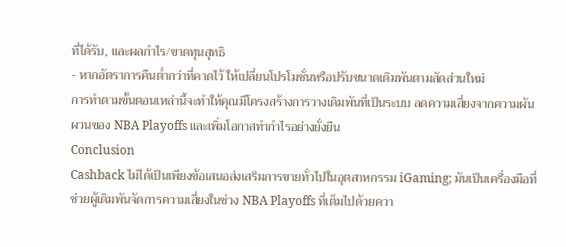ที่ได้รับ, และผลกำไร/ขาดทุนสุทธิ
- หากอัตราการคืนต่ำกว่าที่คาดไว้ ให้เปลี่ยนโปรโมชั่นหรือปรับขนาดเดิมพันตามสัดส่วนใหม่
การทำตามขั้นตอนเหล่านี้จะทำให้คุณมีโครงสร้างการวางเดิมพันที่เป็นระบบ ลดความเสี่ยงจากความผันผวนของ NBA Playoffs และเพิ่มโอกาสทำกำไรอย่างยั่งยืน
Conclusion
Cashback ไม่ได้เป็นเพียงข้อเสนอส่งเสริมการขายทั่วไปในอุตสาหกรรม iGaming; มันเป็นเครื่องมือที่ช่วยผู้เดิมพันจัดการความเสี่ยงในช่วง NBA Playoffs ที่เต็มไปด้วยควา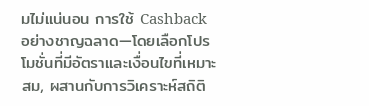มไม่แน่นอน การใช้ Cashback อย่างชาญฉลาด—โดยเลือกโปรโมชั่นที่มีอัตราและเงื่อนไขที่เหมาะสม, ผสานกับการวิเคราะห์สถิติ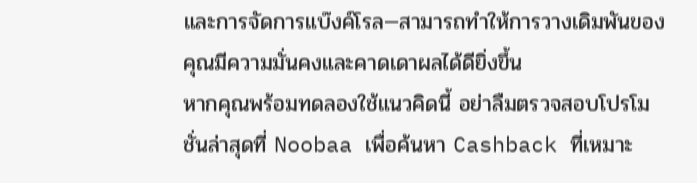และการจัดการแบ๊งค์โรล—สามารถทำให้การวางเดิมพันของคุณมีความมั่นคงและคาดเดาผลได้ดียิ่งขึ้น
หากคุณพร้อมทดลองใช้แนวคิดนี้ อย่าลืมตรวจสอบโปรโมชั่นล่าสุดที่ Noobaa เพื่อค้นหา Cashback ที่เหมาะ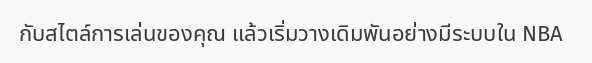กับสไตล์การเล่นของคุณ แล้วเริ่มวางเดิมพันอย่างมีระบบใน NBA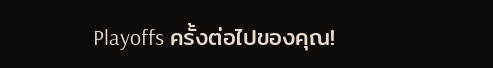Playoffs ครั้งต่อไปของคุณ!